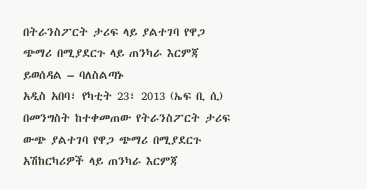በትራንስፖርት ታሪፍ ላይ ያልተገባ የዋጋ ጭማሪ በሚያደርጉ ላይ ጠንካራ እርምጃ ይወሰዳል – ባለስልጣኑ
አዲስ አበባ፣ የካቲት 23፣ 2013 (ኤፍ ቢ ሲ) በመንግስት ከተቀመጠው የትራንስፖርት ታሪፍ ውጭ ያልተገባ የዋጋ ጭማሪ በሚያደርጉ አሽከርካሪዎች ላይ ጠንካራ እርምጃ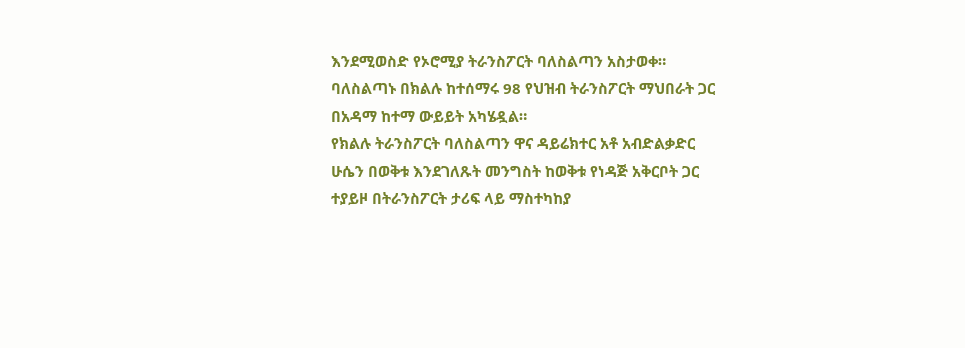እንደሚወስድ የኦሮሚያ ትራንስፖርት ባለስልጣን አስታወቀ።
ባለስልጣኑ በክልሉ ከተሰማሩ 98 የህዝብ ትራንስፖርት ማህበራት ጋር በአዳማ ከተማ ውይይት አካሄዷል።
የክልሉ ትራንስፖርት ባለስልጣን ዋና ዳይሬክተር አቶ አብድልቃድር ሁሴን በወቅቱ እንደገለጹት መንግስት ከወቅቱ የነዳጅ አቅርቦት ጋር ተያይዞ በትራንስፖርት ታሪፍ ላይ ማስተካከያ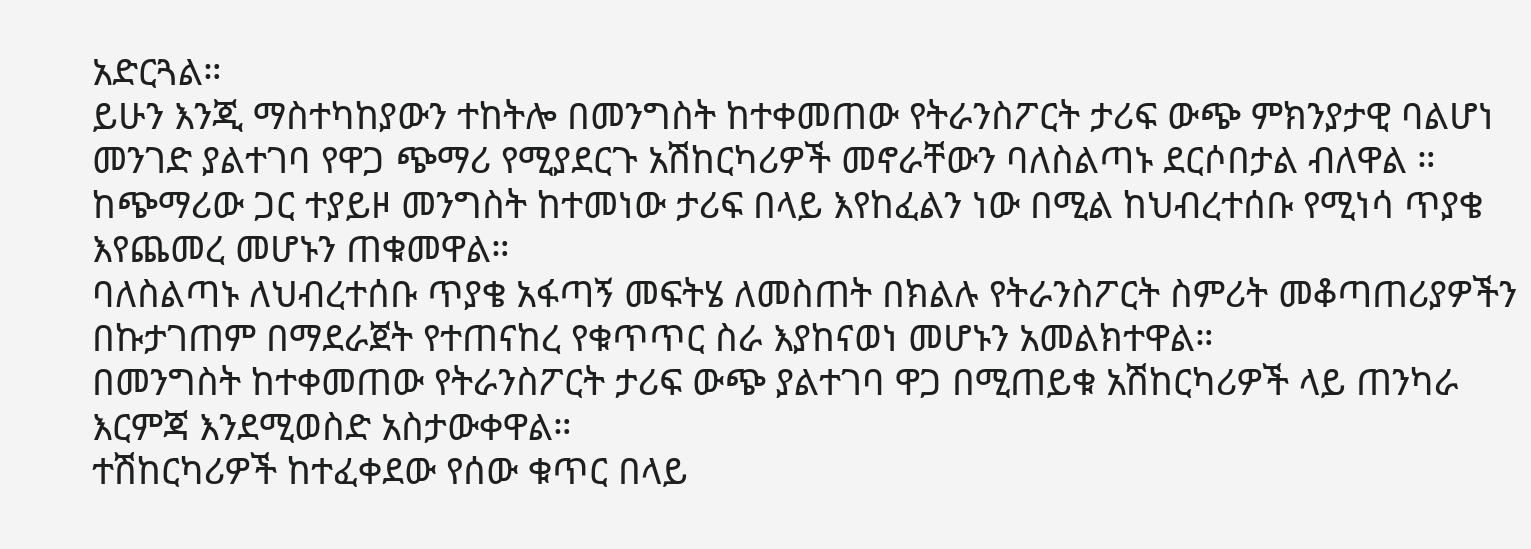አድርጓል።
ይሁን እንጂ ማስተካከያውን ተከትሎ በመንግስት ከተቀመጠው የትራንስፖርት ታሪፍ ውጭ ምክንያታዊ ባልሆነ መንገድ ያልተገባ የዋጋ ጭማሪ የሚያደርጉ አሽከርካሪዎች መኖራቸውን ባለስልጣኑ ደርሶበታል ብለዋል ።
ከጭማሪው ጋር ተያይዞ መንግስት ከተመነው ታሪፍ በላይ እየከፈልን ነው በሚል ከህብረተሰቡ የሚነሳ ጥያቄ እየጨመረ መሆኑን ጠቁመዋል።
ባለስልጣኑ ለህብረተሰቡ ጥያቄ አፋጣኝ መፍትሄ ለመስጠት በክልሉ የትራንስፖርት ስምሪት መቆጣጠሪያዎችን በኩታገጠም በማደራጀት የተጠናከረ የቁጥጥር ስራ እያከናወነ መሆኑን አመልክተዋል።
በመንግስት ከተቀመጠው የትራንስፖርት ታሪፍ ውጭ ያልተገባ ዋጋ በሚጠይቁ አሽከርካሪዎች ላይ ጠንካራ እርምጃ እንደሚወስድ አስታውቀዋል።
ተሽከርካሪዎች ከተፈቀደው የሰው ቁጥር በላይ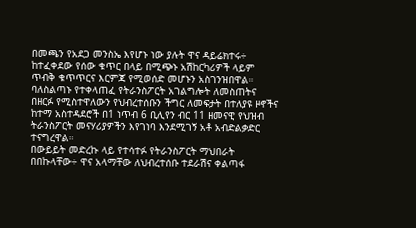በመጫን የአደጋ መንስኤ እየሆኑ ነው ያሉት ዋና ዳይሬክተሩ÷ ከተፈቀደው የሰው ቁጥር በላይ በሚጭኑ አሽከርካሪዎች ላይም ጥብቅ ቁጥጥርና እርምጃ የሚወሰድ መሆኑን አስገንዝበዋል።
ባለስልጣኑ የተቀላጠፈ የትራንስፖርት አገልግሎት ለመስጠትና በዘርፉ የሚስተዋለውን የህብረተሰቡን ችግር ለመፍታት በተለያዩ ዞኖችና ከተማ አስተዳደሮች በ1 ነጥብ 6 ቢሊየን ብር 11 ዘመናዊ የህዝብ ትራንስፖርት መናሃሪያዎችን እየገነባ እንደሚገኝ አቶ አብድልቃድር ተናግረዋል።
በውይይት መድረኩ ላይ የተሳተፉ የትራንስፖርት ማህበራት በበኩላቸው÷ ዋና አላማቸው ለህብረተሰቡ ተደራሽና ቀልጣፋ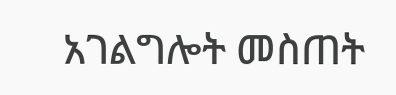አገልግሎት መስጠት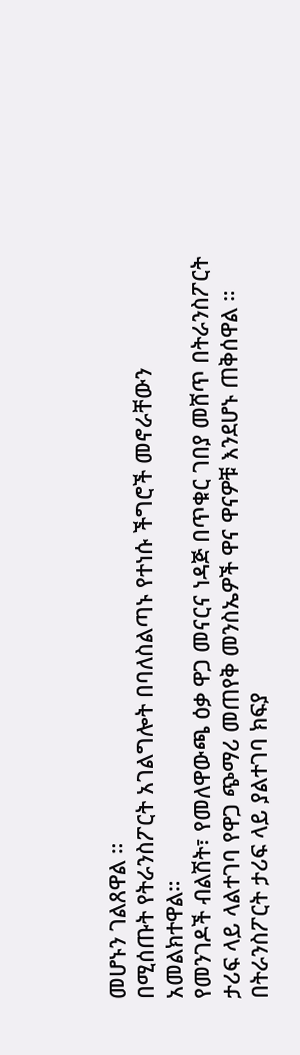መሆኑን ገልጸዋል ።
በሚሰጡት የትራንስፖርት አገልግሎት በባለስልጣኑ የተነሱ ችግሮች መኖራቸውን አመልክተዋል።
የመንገዶች ብልሽት፣ የመለዋውጫ ዕቃ ዋጋ መናርና ነዳጅ በጥቁር ገበያ መሸጥ በትራንስፖርት ታሪፍ ላይ ላልተገባ የዋጋ ጭማሪ መጠየቅ መንስኤዎች ዋና ዋናዎቹ እንደሆኑ ጠቅሰዋል ።
በትራንስፖርት ታሪፍ ላይ ያልተገባ ክፍያ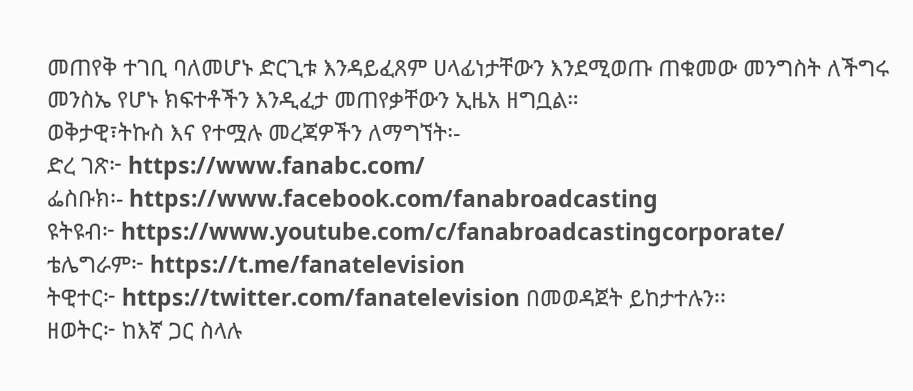መጠየቅ ተገቢ ባለመሆኑ ድርጊቱ እንዳይፈጸም ሀላፊነታቸውን እንደሚወጡ ጠቁመው መንግስት ለችግሩ መንስኤ የሆኑ ክፍተቶችን እንዲፈታ መጠየቃቸውን ኢዜአ ዘግቧል።
ወቅታዊ፣ትኩስ እና የተሟሉ መረጃዎችን ለማግኘት፡-
ድረ ገጽ፦ https://www.fanabc.com/
ፌስቡክ፡- https://www.facebook.com/fanabroadcasting
ዩትዩብ፦ https://www.youtube.com/c/fanabroadcastingcorporate/
ቴሌግራም፦ https://t.me/fanatelevision
ትዊተር፦ https://twitter.com/fanatelevision በመወዳጀት ይከታተሉን፡፡
ዘወትር፦ ከእኛ ጋር ስላሉ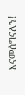እናመሰግናለን!